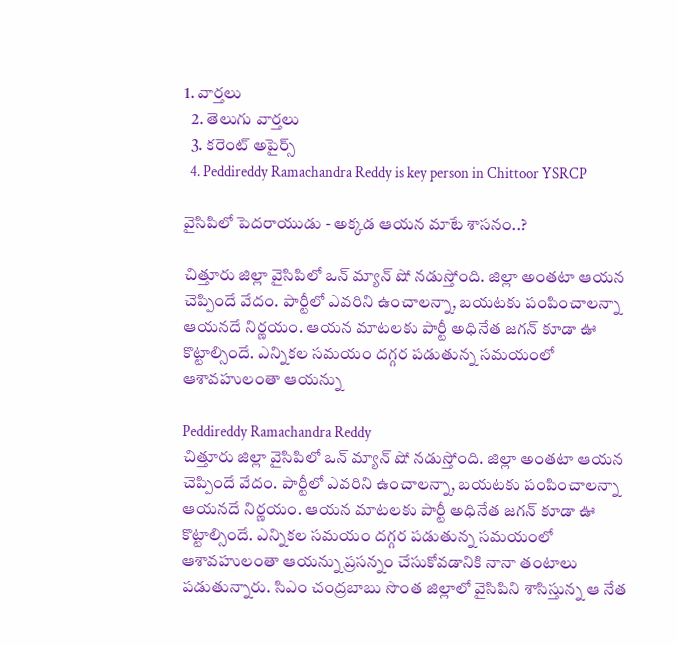1. వార్తలు
  2. తెలుగు వార్తలు
  3. కరెంట్ అపైర్స్
  4. Peddireddy Ramachandra Reddy is key person in Chittoor YSRCP

వైసిపిలో పెదరాయుడు - అక్కడ ఆయన మాటే శాసనం..?

చిత్తూరు జిల్లా వైసిపిలో ఒన్ మ్యాన్ షో నడుస్తోంది. జిల్లా అంతటా ఆయన చెప్పిందే వేదం. పార్టీలో ఎవరిని ఉంచాలన్నా, బయటకు పంపించాలన్నా ఆయనదే నిర్ణయం. ఆయన మాటలకు పార్టీ అధినేత జగన్ కూడా ఊ కొట్టాల్సిందే. ఎన్నికల సమయం దగ్గర పడుతున్న సమయంలో ఆశావహులంతా ఆయన్ను

Peddireddy Ramachandra Reddy
చిత్తూరు జిల్లా వైసిపిలో ఒన్ మ్యాన్ షో నడుస్తోంది. జిల్లా అంతటా ఆయన చెప్పిందే వేదం. పార్టీలో ఎవరిని ఉంచాలన్నా, బయటకు పంపించాలన్నా ఆయనదే నిర్ణయం. ఆయన మాటలకు పార్టీ అధినేత జగన్ కూడా ఊ కొట్టాల్సిందే. ఎన్నికల సమయం దగ్గర పడుతున్న సమయంలో ఆశావహులంతా ఆయన్ను ప్రసన్నం చేసుకోవడానికి నానా తంటాలు పడుతున్నారు. సిఎం చంద్రబాబు సొంత జిల్లాలో వైసిపిని శాసిస్తున్న ఆ నేత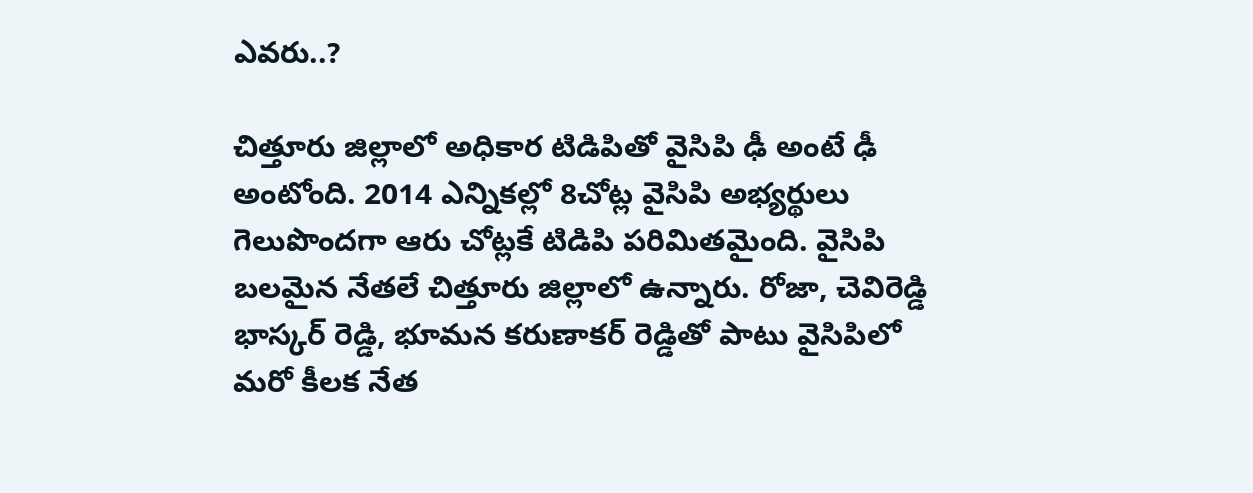ఎవరు..?

చిత్తూరు జిల్లాలో అధికార టిడిపితో వైసిపి ఢీ అంటే ఢీ అంటోంది. 2014 ఎన్నికల్లో 8చోట్ల వైసిపి అభ్యర్థులు గెలుపొందగా ఆరు చోట్లకే టిడిపి పరిమితమైంది. వైసిపి బలమైన నేతలే చిత్తూరు జిల్లాలో ఉన్నారు. రోజా, చెవిరెడ్డి భాస్కర్ రెడ్డి, భూమన కరుణాకర్ రెడ్డితో పాటు వైసిపిలో మరో కీలక నేత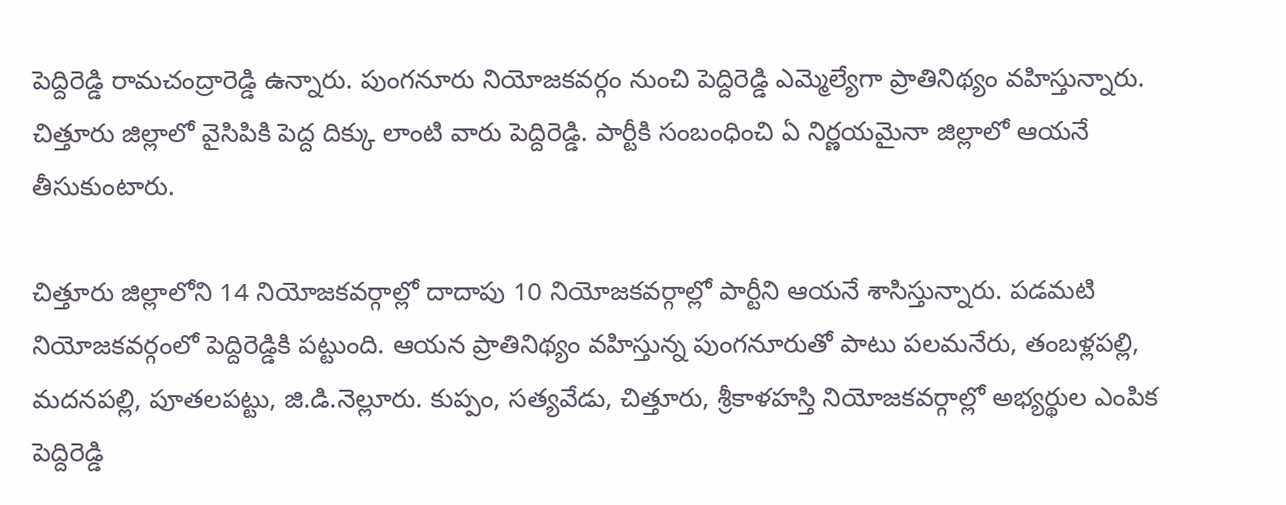పెద్దిరెడ్డి రామచంద్రారెడ్డి ఉన్నారు. పుంగనూరు నియోజకవర్గం నుంచి పెద్దిరెడ్డి ఎమ్మెల్యేగా ప్రాతినిథ్యం వహిస్తున్నారు. చిత్తూరు జిల్లాలో వైసిపికి పెద్ద దిక్కు లాంటి వారు పెద్దిరెడ్డి. పార్టీకి సంబంధించి ఏ నిర్ణయమైనా జిల్లాలో ఆయనే తీసుకుంటారు.

చిత్తూరు జిల్లాలోని 14 నియోజకవర్గాల్లో దాదాపు 10 నియోజకవర్గాల్లో పార్టీని ఆయనే శాసిస్తున్నారు. పడమటి నియోజకవర్గంలో పెద్దిరెడ్డికి పట్టుంది. ఆయన ప్రాతినిథ్యం వహిస్తున్న పుంగనూరుతో పాటు పలమనేరు, తంబళ్లపల్లి, మదనపల్లి, పూతలపట్టు, జి.డి.నెల్లూరు. కుప్పం, సత్యవేడు, చిత్తూరు, శ్రీకాళహస్తి నియోజకవర్గాల్లో అభ్యర్థుల ఎంపిక పెద్దిరెడ్డి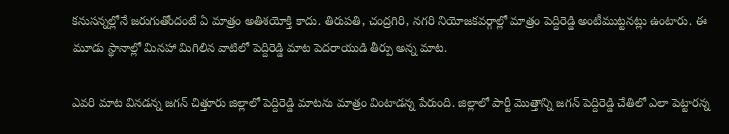కనుసన్నల్లోనే జరుగుతోందంటే ఏ మాత్రం అతిశయోక్తి కాదు. తిరుపతి, చంద్రగిరి, నగరి నియోజకవర్గాల్లో మాత్రం పెద్దిరెడ్డి అంటీముట్టనట్లు ఉంటారు. ఈ మూడు స్థానాల్లో మినహా మిగిలిన వాటిలో పెద్దిరెడ్డి మాట పెదరాయుడి తీర్పు అన్న మాట.

ఎవరి మాట వినడన్న జగన్ చిత్తూరు జిల్లాలో పెద్దిరెడ్డి మాటను మాత్రం వింటాడన్న పేరుంది. జిల్లాలో పార్టీ మొత్తాన్ని జగన్ పెద్దిరెడ్డి చేతిలో ఎలా పెట్టారన్న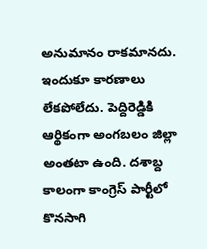అనుమానం రాకమానదు. ఇందుకూ కారణాలు లేకపోలేదు. పెద్దిరెడ్డికి ఆర్థికంగా అంగబలం జిల్లా అంతటా ఉంది. దశాబ్ద కాలంగా కాంగ్రెస్ పార్టీలో కొనసాగి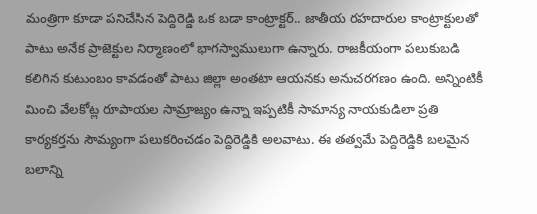మంత్రిగా కూడా పనిచేసిన పెద్దిరెడ్డి ఒక బడా కాంట్రాక్టర్.. జాతీయ రహదారుల కాంట్రాక్టులతో పాటు అనేక ప్రాజెక్టుల నిర్మాణంలో భాగస్వాములుగా ఉన్నారు. రాజకీయంగా పలుకుబడి కలిగిన కుటుంబం కావడంతో పాటు జిల్లా అంతటా ఆయనకు అనుచరగణం ఉంది. అన్నింటికీ మించి వేలకోట్ల రూపాయల సామ్రాజ్యం ఉన్నా ఇప్పటికీ సామాన్య నాయకుడిలా ప్రతి కార్యకర్తను సౌమ్యంగా పలుకరించడం పెద్దిరెడ్డికి అలవాటు. ఈ తత్వమే పెద్దిరెడ్డికి బలమైన బలాన్ని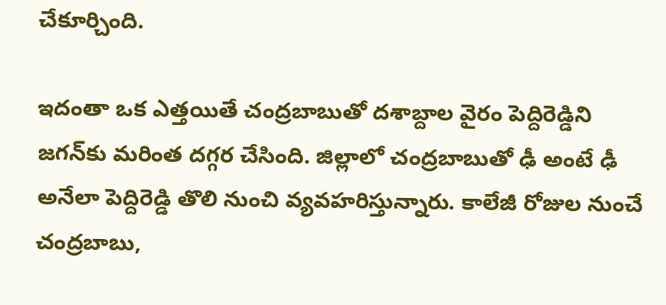చేకూర్చింది.

ఇదంతా ఒక ఎత్తయితే చంద్రబాబుతో దశాబ్దాల వైరం పెద్దిరెడ్డిని జగన్‌కు మరింత దగ్గర చేసింది. జిల్లాలో చంద్రబాబుతో ఢీ అంటే ఢీ అనేలా పెద్దిరెడ్డి తొలి నుంచి వ్యవహరిస్తున్నారు. కాలేజీ రోజుల నుంచే చంద్రబాబు,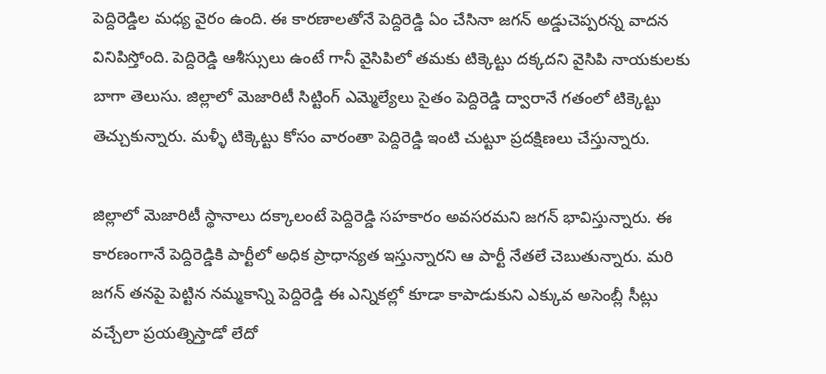పెద్దిరెడ్డిల మధ్య వైరం ఉంది. ఈ కారణాలతోనే పెద్దిరెడ్డి ఏం చేసినా జగన్ అడ్డుచెప్పరన్న వాదన వినిపిస్తోంది. పెద్దిరెడ్డి ఆశీస్సులు ఉంటే గానీ వైసిపిలో తమకు టిక్కెట్టు దక్కదని వైసిపి నాయకులకు బాగా తెలుసు. జిల్లాలో మెజారిటీ సిట్టింగ్ ఎమ్మెల్యేలు సైతం పెద్దిరెడ్డి ద్వారానే గతంలో టిక్కెట్టు తెచ్చుకున్నారు. మళ్ళీ టిక్కెట్టు కోసం వారంతా పెద్దిరెడ్డి ఇంటి చుట్టూ ప్రదక్షిణలు చేస్తున్నారు.

జిల్లాలో మెజారిటీ స్థానాలు దక్కాలంటే పెద్దిరెడ్డి సహకారం అవసరమని జగన్ భావిస్తున్నారు. ఈ కారణంగానే పెద్దిరెడ్డికి పార్టీలో అధిక ప్రాధాన్యత ఇస్తున్నారని ఆ పార్టీ నేతలే చెబుతున్నారు. మరి జగన్ తనపై పెట్టిన నమ్మకాన్ని పెద్దిరెడ్డి ఈ ఎన్నికల్లో కూడా కాపాడుకుని ఎక్కువ అసెంబ్లీ సీట్లు వచ్చేలా ప్రయత్నిస్తాడో లేదో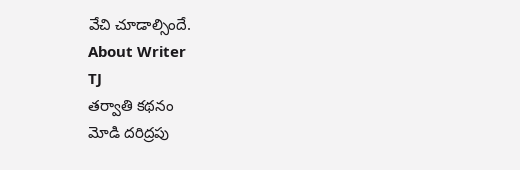వేచి చూడాల్సిందే.
About Writer
TJ
తర్వాతి కథనం
మోడి దరిద్రపు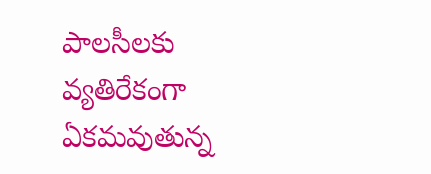పాలసీలకు వ్యతిరేకంగా ఏకమవుతున్న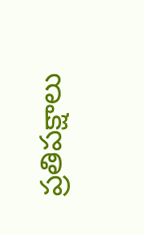ప్రతిపక్షాలు